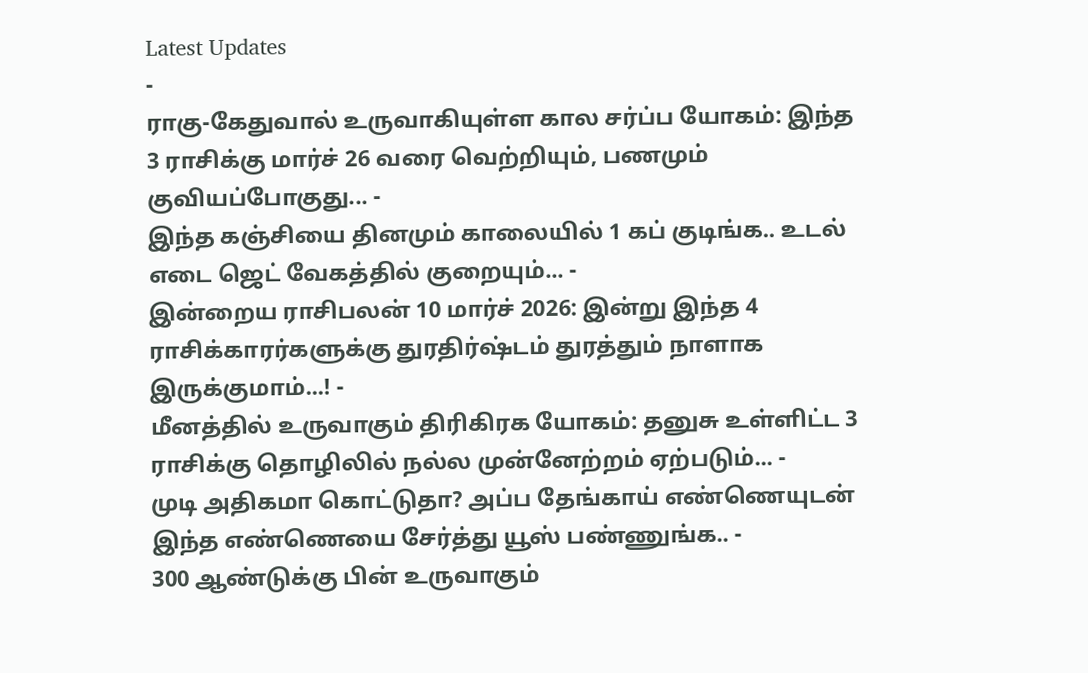Latest Updates
-
ராகு-கேதுவால் உருவாகியுள்ள கால சர்ப்ப யோகம்: இந்த 3 ராசிக்கு மார்ச் 26 வரை வெற்றியும், பணமும் குவியப்போகுது... -
இந்த கஞ்சியை தினமும் காலையில் 1 கப் குடிங்க.. உடல் எடை ஜெட் வேகத்தில் குறையும்... -
இன்றைய ராசிபலன் 10 மார்ச் 2026: இன்று இந்த 4 ராசிக்காரர்களுக்கு துரதிர்ஷ்டம் துரத்தும் நாளாக இருக்குமாம்...! -
மீனத்தில் உருவாகும் திரிகிரக யோகம்: தனுசு உள்ளிட்ட 3 ராசிக்கு தொழிலில் நல்ல முன்னேற்றம் ஏற்படும்... -
முடி அதிகமா கொட்டுதா? அப்ப தேங்காய் எண்ணெயுடன் இந்த எண்ணெயை சேர்த்து யூஸ் பண்ணுங்க.. -
300 ஆண்டுக்கு பின் உருவாகும்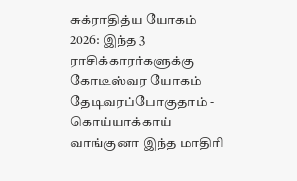சுக்ராதித்ய யோகம் 2026: இந்த 3 ராசிக்காரர்களுக்கு கோடீஸ்வர யோகம் தேடிவரப்போகுதாம் -
கொய்யாக்காய் வாங்குனா இந்த மாதிரி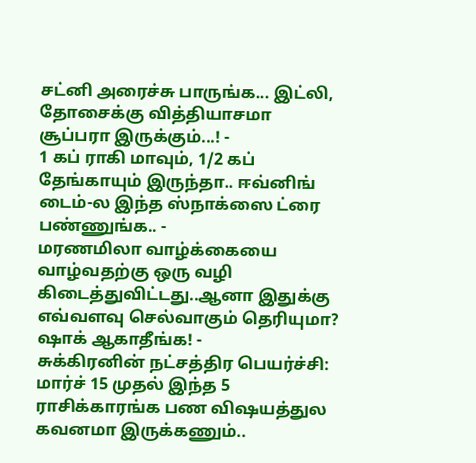சட்னி அரைச்சு பாருங்க... இட்லி, தோசைக்கு வித்தியாசமா சூப்பரா இருக்கும்...! -
1 கப் ராகி மாவும், 1/2 கப் தேங்காயும் இருந்தா.. ஈவ்னிங் டைம்-ல இந்த ஸ்நாக்ஸை ட்ரை பண்ணுங்க.. -
மரணமிலா வாழ்க்கையை வாழ்வதற்கு ஒரு வழி கிடைத்துவிட்டது..ஆனா இதுக்கு எவ்வளவு செல்வாகும் தெரியுமா? ஷாக் ஆகாதீங்க! -
சுக்கிரனின் நட்சத்திர பெயர்ச்சி: மார்ச் 15 முதல் இந்த 5 ராசிக்காரங்க பண விஷயத்துல கவனமா இருக்கணும்..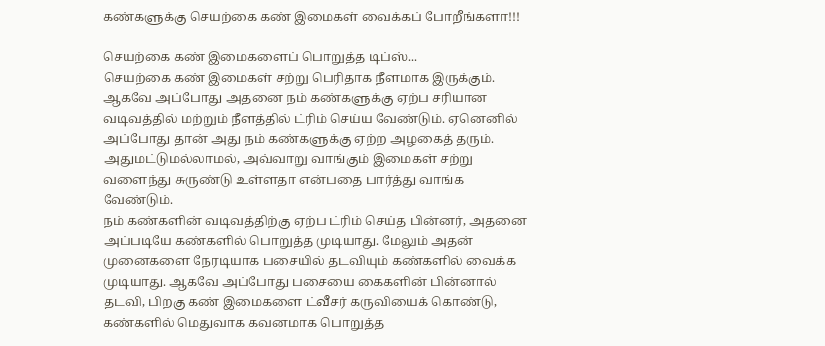கண்களுக்கு செயற்கை கண் இமைகள் வைக்கப் போறீங்களா!!!

செயற்கை கண் இமைகளைப் பொறுத்த டிப்ஸ்...
செயற்கை கண் இமைகள் சற்று பெரிதாக நீளமாக இருக்கும். ஆகவே அப்போது அதனை நம் கண்களுக்கு ஏற்ப சரியான வடிவத்தில் மற்றும் நீளத்தில் ட்ரிம் செய்ய வேண்டும். ஏனெனில் அப்போது தான் அது நம் கண்களுக்கு ஏற்ற அழகைத் தரும். அதுமட்டுமல்லாமல், அவ்வாறு வாங்கும் இமைகள் சற்று வளைந்து சுருண்டு உள்ளதா என்பதை பார்த்து வாங்க வேண்டும்.
நம் கண்களின் வடிவத்திற்கு ஏற்ப ட்ரிம் செய்த பின்னர், அதனை அப்படியே கண்களில் பொறுத்த முடியாது. மேலும் அதன் முனைகளை நேரடியாக பசையில் தடவியும் கண்களில் வைக்க முடியாது. ஆகவே அப்போது பசையை கைகளின் பின்னால் தடவி, பிறகு கண் இமைகளை ட்வீசர் கருவியைக் கொண்டு, கண்களில் மெதுவாக கவனமாக பொறுத்த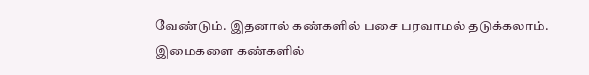வேண்டும். இதனால் கண்களில் பசை பரவாமல் தடுக்கலாம்.
இமைகளை கண்களில்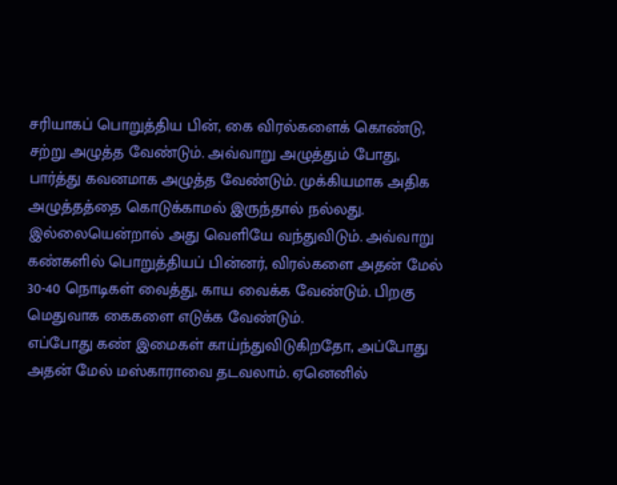சரியாகப் பொறுத்திய பின், கை விரல்களைக் கொண்டு, சற்று அழுத்த வேண்டும். அவ்வாறு அழுத்தும் போது, பார்த்து கவனமாக அழுத்த வேண்டும். முக்கியமாக அதிக அழுத்தத்தை கொடுக்காமல் இருந்தால் நல்லது. இல்லையென்றால் அது வெளியே வந்துவிடும். அவ்வாறு கண்களில் பொறுத்தியப் பின்னர், விரல்களை அதன் மேல் 30-40 நொடிகள் வைத்து, காய வைக்க வேண்டும். பிறகு மெதுவாக கைகளை எடுக்க வேண்டும்.
எப்போது கண் இமைகள் காய்ந்துவிடுகிறதோ, அப்போது அதன் மேல் மஸ்காராவை தடவலாம். ஏனெனில்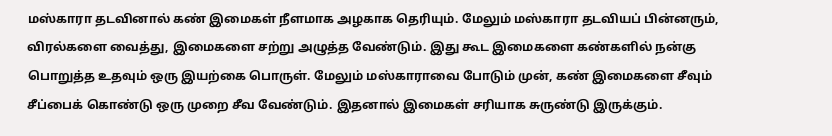மஸ்காரா தடவினால் கண் இமைகள் நீளமாக அழகாக தெரியும். மேலும் மஸ்காரா தடவியப் பின்னரும், விரல்களை வைத்து, இமைகளை சற்று அழுத்த வேண்டும். இது கூட இமைகளை கண்களில் நன்கு பொறுத்த உதவும் ஒரு இயற்கை பொருள். மேலும் மஸ்காராவை போடும் முன், கண் இமைகளை சீவும் சீப்பைக் கொண்டு ஒரு முறை சீவ வேண்டும். இதனால் இமைகள் சரியாக சுருண்டு இருக்கும்.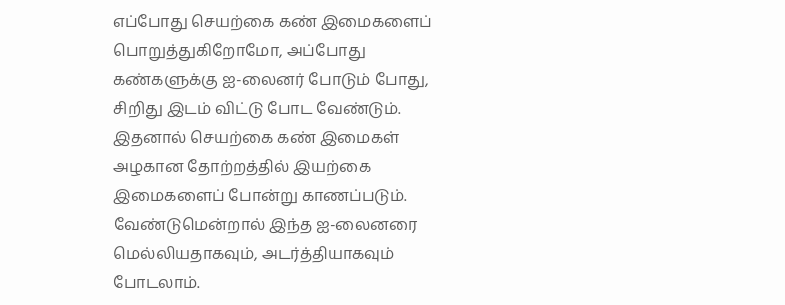எப்போது செயற்கை கண் இமைகளைப் பொறுத்துகிறோமோ, அப்போது கண்களுக்கு ஐ-லைனர் போடும் போது, சிறிது இடம் விட்டு போட வேண்டும். இதனால் செயற்கை கண் இமைகள் அழகான தோற்றத்தில் இயற்கை இமைகளைப் போன்று காணப்படும். வேண்டுமென்றால் இந்த ஐ-லைனரை மெல்லியதாகவும், அடர்த்தியாகவும் போடலாம்.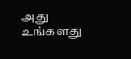அது உங்களது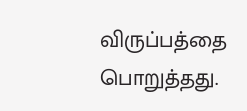விருப்பத்தை பொறுத்தது.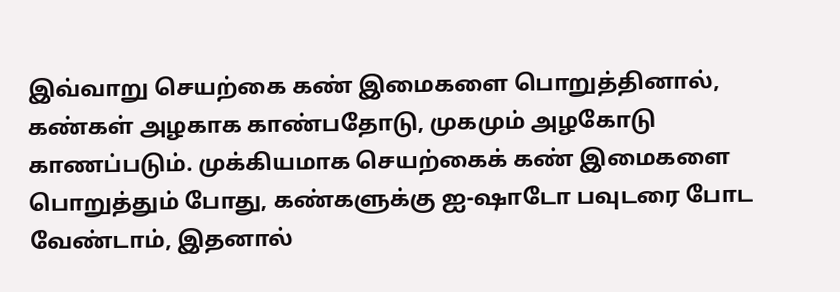இவ்வாறு செயற்கை கண் இமைகளை பொறுத்தினால், கண்கள் அழகாக காண்பதோடு, முகமும் அழகோடு காணப்படும். முக்கியமாக செயற்கைக் கண் இமைகளை பொறுத்தும் போது, கண்களுக்கு ஐ-ஷாடோ பவுடரை போட வேண்டாம், இதனால்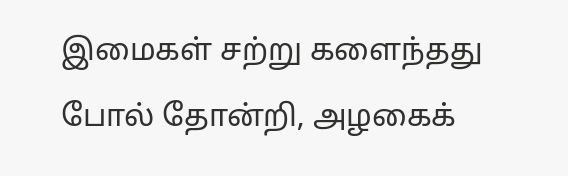இமைகள் சற்று களைந்தது போல் தோன்றி, அழகைக்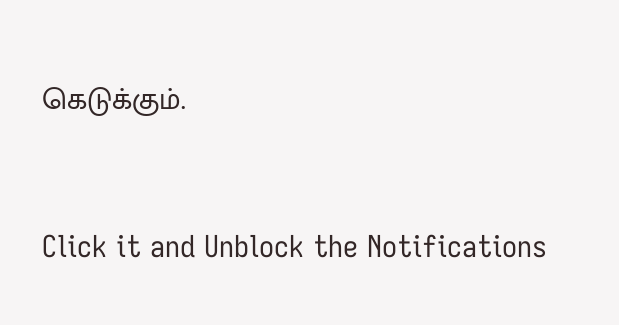கெடுக்கும்.



Click it and Unblock the Notifications